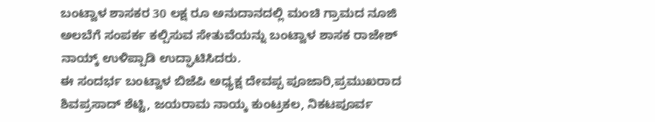ಬಂಟ್ವಾಳ ಶಾಸಕರ 30 ಲಕ್ಷ ರೂ ಅನುದಾನದಲ್ಲಿ ಮಂಚಿ ಗ್ರಾಮದ ನೂಜಿ ಅಲಬೆಗೆ ಸಂಪರ್ಕ ಕಲ್ಪಿಸುವ ಸೇತುವೆಯನ್ನು ಬಂಟ್ವಾಳ ಶಾಸಕ ರಾಜೇಶ್ ನಾಯ್ಕ್ ಉಳಿಪ್ಪಾಡಿ ಉದ್ಘಾಟಿಸಿದರು.
ಈ ಸಂದರ್ಭ ಬಂಟ್ವಾಳ ಬಿಜೆಪಿ ಅಧ್ಯಕ್ಷ ದೇವಪ್ಪ ಪೂಜಾರಿ,ಪ್ರಮುಖರಾದ ಶಿವಪ್ರಸಾದ್ ಶೆಟ್ಟಿ, ಜಯರಾಮ ನಾಯ್ಕ ಕುಂಟ್ರಕಲ, ನಿಕಟಪೂರ್ವ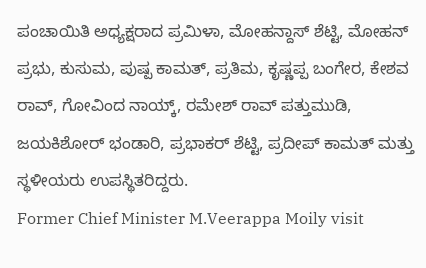ಪಂಚಾಯಿತಿ ಅಧ್ಯಕ್ಷರಾದ ಪ್ರಮಿಳಾ, ಮೋಹನ್ದಾಸ್ ಶೆಟ್ಟಿ, ಮೋಹನ್ ಪ್ರಭು, ಕುಸುಮ, ಪುಷ್ಪ ಕಾಮತ್, ಪ್ರತಿಮ, ಕೃಷ್ಣಪ್ಪ ಬಂಗೇರ, ಕೇಶವ ರಾವ್, ಗೋವಿಂದ ನಾಯ್ಕ್, ರಮೇಶ್ ರಾವ್ ಪತ್ತುಮುಡಿ, ಜಯಕಿಶೋರ್ ಭಂಡಾರಿ, ಪ್ರಭಾಕರ್ ಶೆಟ್ಟಿ, ಪ್ರದೀಪ್ ಕಾಮತ್ ಮತ್ತು ಸ್ಥಳೀಯರು ಉಪಸ್ಥಿತರಿದ್ದರು.
Former Chief Minister M.Veerappa Moily visit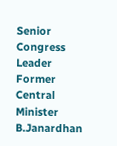Senior Congress Leader Former Central Minister B.Janardhan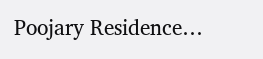Poojary Residence…